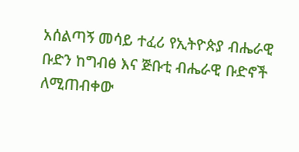አሰልጣኝ መሳይ ተፈሪ የኢትዮጵያ ብሔራዊ ቡድን ከግብፅ እና ጅቡቲ ብሔራዊ ቡድኖች ለሚጠብቀው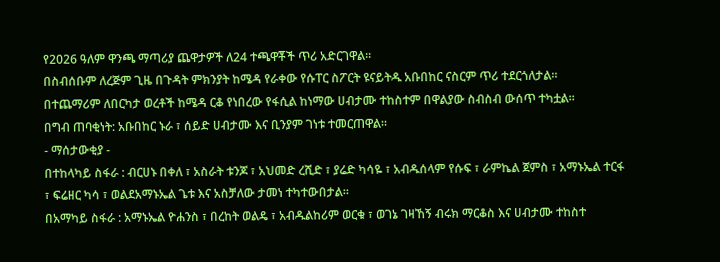የ2026 ዓለም ዋንጫ ማጣሪያ ጨዋታዎች ለ24 ተጫዋቾች ጥሪ አድርገዋል።
በስብሰቡም ለረጅም ጊዜ በጉዳት ምክንያት ከሜዳ የራቀው የሱፐር ስፖርት ዩናይትዱ አቡበከር ናስርም ጥሪ ተደርጎለታል።
በተጨማሪም ለበርካታ ወረቶች ከሜዳ ርቆ የነበረው የፋሲል ከነማው ሀብታሙ ተከስተም በዋልያው ስብስብ ውሰጥ ተካቷል።
በግብ ጠባቂነት: አቡበከር ኑራ ፣ ሰይድ ሀብታሙ እና ቢንያም ገነቱ ተመርጠዋል።
- ማሰታውቂያ -
በተከላካይ ስፋራ : ብርሀኑ በቀለ ፣ አስራት ቱንጆ ፣ አህመድ ረሺድ ፣ ያሬድ ካሳዬ ፣ አብዱሰላም የሱፍ ፣ ራምኬል ጀምስ ፣ አማኑኤል ተርፋ ፣ ፍሬዘር ካሳ ፣ ወልደአማኑኤል ጌቱ እና አስቻለው ታመነ ተካተውበታል።
በአማካይ ስፋራ : አማኑኤል ዮሐንስ ፣ በረከት ወልዴ ፣ አብዱልከሪም ወርቁ ፣ ወገኔ ገዛኸኝ ብሩክ ማርቆስ እና ሀብታሙ ተከስተ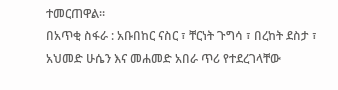ተመርጠዋል።
በአጥቂ ስፋራ : አቡበከር ናስር ፣ ቸርነት ጉግሳ ፣ በረከት ደስታ ፣ አህመድ ሁሴን እና መሐመድ አበራ ጥሪ የተደረገላቸው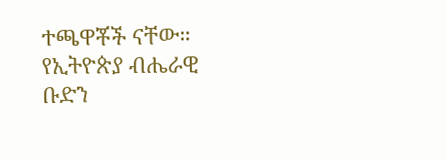ተጫዋቾች ናቸው።
የኢትዮጵያ ብሔራዊ ቡድን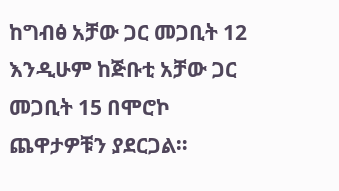ከግብፅ አቻው ጋር መጋቢት 12 እንዲሁም ከጅቡቲ አቻው ጋር መጋቢት 15 በሞሮኮ ጨዋታዎቹን ያደርጋል።